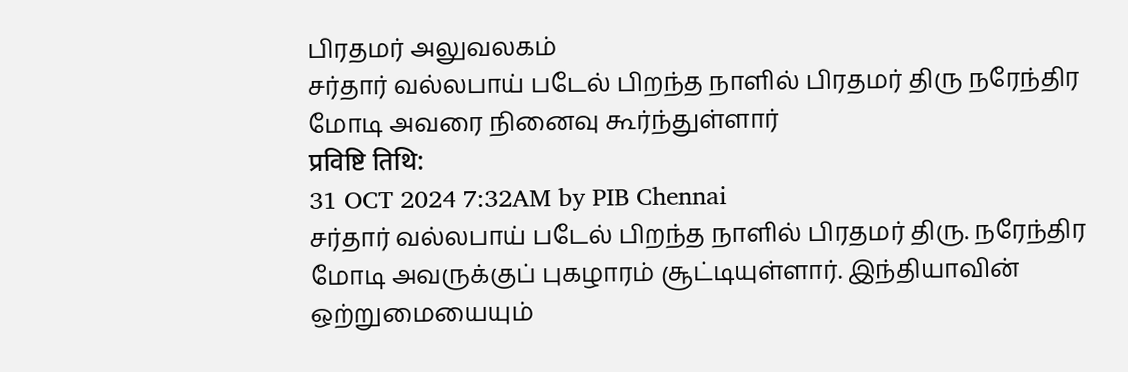பிரதமர் அலுவலகம்
சர்தார் வல்லபாய் படேல் பிறந்த நாளில் பிரதமர் திரு நரேந்திர மோடி அவரை நினைவு கூர்ந்துள்ளார்
प्रविष्टि तिथि:
31 OCT 2024 7:32AM by PIB Chennai
சர்தார் வல்லபாய் படேல் பிறந்த நாளில் பிரதமர் திரு. நரேந்திர மோடி அவருக்குப் புகழாரம் சூட்டியுள்ளார். இந்தியாவின் ஒற்றுமையையும்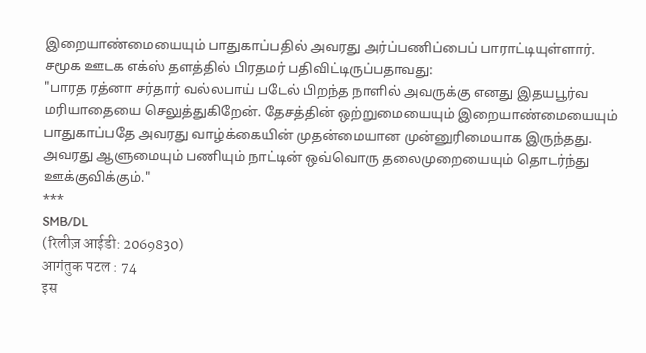இறையாண்மையையும் பாதுகாப்பதில் அவரது அர்ப்பணிப்பைப் பாராட்டியுள்ளார்.
சமூக ஊடக எக்ஸ் தளத்தில் பிரதமர் பதிவிட்டிருப்பதாவது:
"பாரத ரத்னா சர்தார் வல்லபாய் படேல் பிறந்த நாளில் அவருக்கு எனது இதயபூர்வ மரியாதையை செலுத்துகிறேன். தேசத்தின் ஒற்றுமையையும் இறையாண்மையையும் பாதுகாப்பதே அவரது வாழ்க்கையின் முதன்மையான முன்னுரிமையாக இருந்தது. அவரது ஆளுமையும் பணியும் நாட்டின் ஒவ்வொரு தலைமுறையையும் தொடர்ந்து ஊக்குவிக்கும்."
***
SMB/DL
(रिलीज़ आईडी: 2069830)
आगंतुक पटल : 74
इस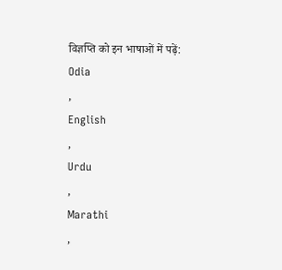विज्ञप्ति को इन भाषाओं में पढ़ें:
Odia
,
English
,
Urdu
,
Marathi
,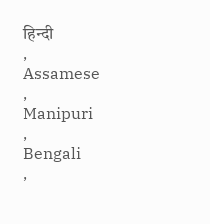हिन्दी
,
Assamese
,
Manipuri
,
Bengali
,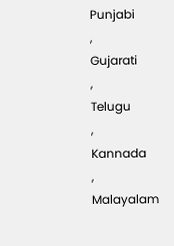Punjabi
,
Gujarati
,
Telugu
,
Kannada
,
Malayalam